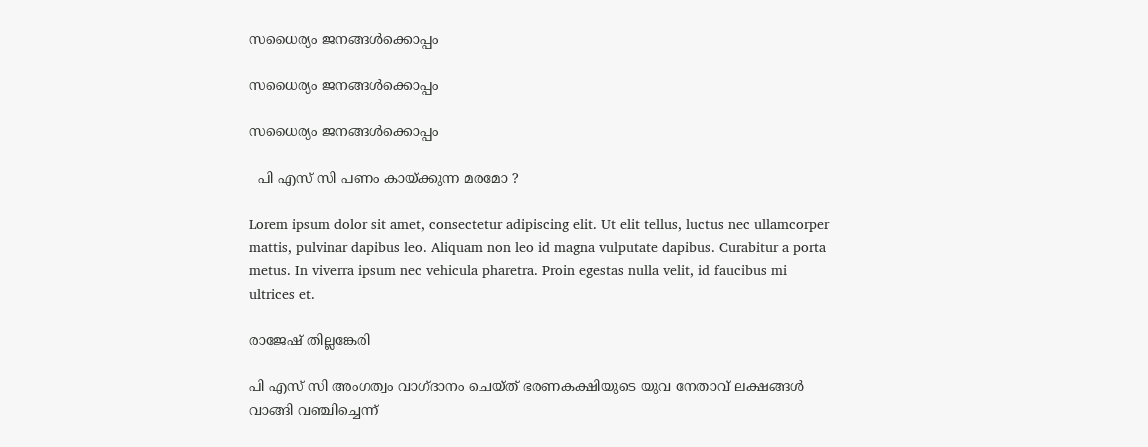സധൈര്യം ജനങ്ങൾക്കൊപ്പം

സധൈര്യം ജനങ്ങൾക്കൊപ്പം

സധൈര്യം ജനങ്ങൾക്കൊപ്പം

  പി എസ് സി പണം കായ്ക്കുന്ന മരമോ ?

Lorem ipsum dolor sit amet, consectetur adipiscing elit. Ut elit tellus, luctus nec ullamcorper mattis, pulvinar dapibus leo. Aliquam non leo id magna vulputate dapibus. Curabitur a porta metus. In viverra ipsum nec vehicula pharetra. Proin egestas nulla velit, id faucibus mi ultrices et.

രാജേഷ് തില്ലങ്കേരി

പി എസ് സി അംഗത്വം വാഗ്ദാനം ചെയ്ത് ഭരണകക്ഷിയുടെ യുവ നേതാവ് ലക്ഷങ്ങള്‍ വാങ്ങി വഞ്ചിച്ചെന്ന്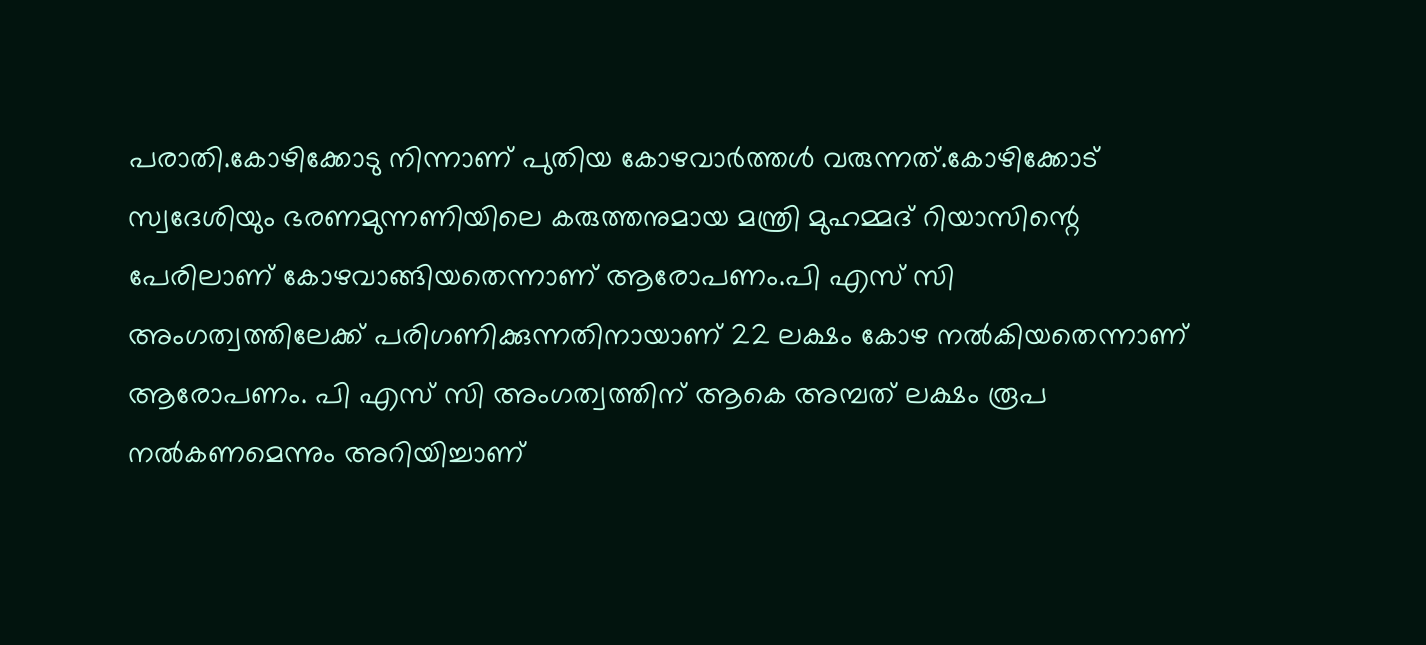പരാതി.കോഴിക്കോടു നിന്നാണ് പുതിയ കോഴവാര്‍ത്തള്‍ വരുന്നത്.കോഴിക്കോട് സ്വദേശിയും ഭരണമുന്നണിയിലെ കരുത്തനുമായ മന്ത്രി മുഹമ്മദ് റിയാസിന്റെ പേരിലാണ് കോഴവാങ്ങിയതെന്നാണ് ആരോപണം.പി എസ് സി അംഗത്വത്തിലേക്ക് പരിഗണിക്കുന്നതിനായാണ് 22 ലക്ഷം കോഴ നല്‍കിയതെന്നാണ് ആരോപണം. പി എസ് സി അംഗത്വത്തിന് ആകെ അമ്പത് ലക്ഷം രൂപ നല്‍കണമെന്നും അറിയിച്ചാണ്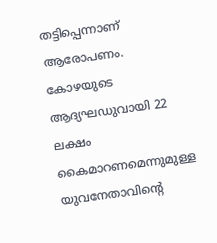തട്ടിപ്പെന്നാണ് ആരോപണം. കോഴയുടെ ആദ്യഘഡുവായി 22 ലക്ഷം കൈമാറണമെന്നുമുള്ള  യുവനേതാവിന്റെ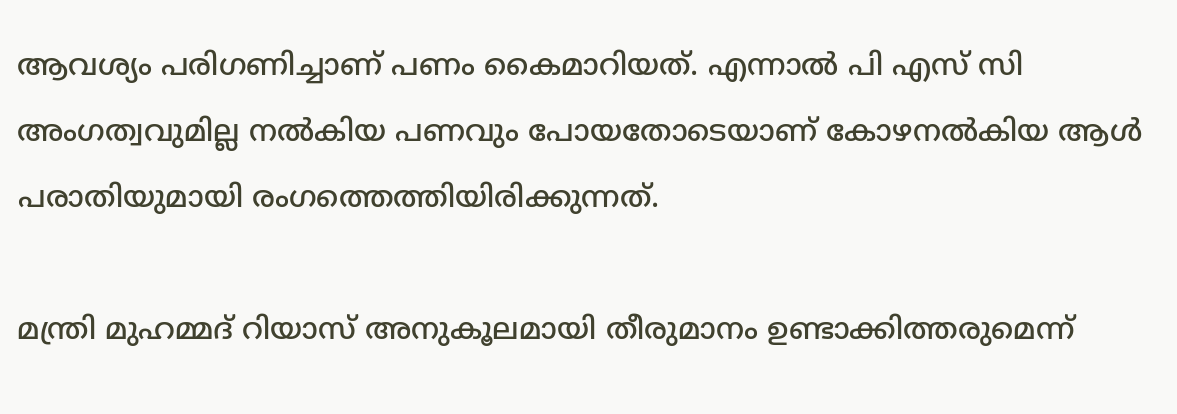ആവശ്യം പരിഗണിച്ചാണ് പണം കൈമാറിയത്. എന്നാല്‍ പി എസ് സി അംഗത്വവുമില്ല നല്‍കിയ പണവും പോയതോടെയാണ് കോഴനല്‍കിയ ആള്‍ പരാതിയുമായി രംഗത്തെത്തിയിരിക്കുന്നത്.

മന്ത്രി മുഹമ്മദ് റിയാസ് അനുകൂലമായി തീരുമാനം ഉണ്ടാക്കിത്തരുമെന്ന്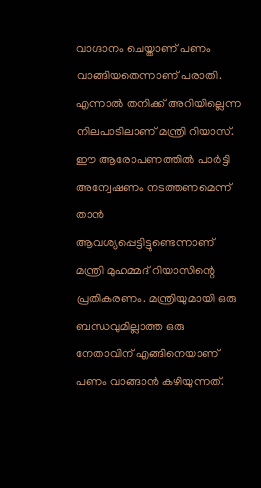വാഗ്ദാനം ചെയ്താണ് പണം വാങ്ങിയതെന്നാണ് പരാതി.  എന്നാല്‍ തനിക്ക് അറിയില്ലെന്ന നിലപാടിലാണ് മന്ത്രി റിയാസ്. ഈ ആരോപണത്തില്‍ പാര്‍ട്ടി അന്വേഷണം നടത്തണമെന്ന് താന്‍ ആവശ്യപ്പെട്ടിട്ടുണ്ടെന്നാണ് മന്ത്രി മുഹമ്മദ് റിയാസിന്റെ  പ്രതികരണം. മന്ത്രിയുമായി ഒരു ബന്ധവുമില്ലാത്ത ഒരു നേതാവിന് എങ്ങിനെയാണ് പണം വാങ്ങാന്‍ കഴിയുന്നത്.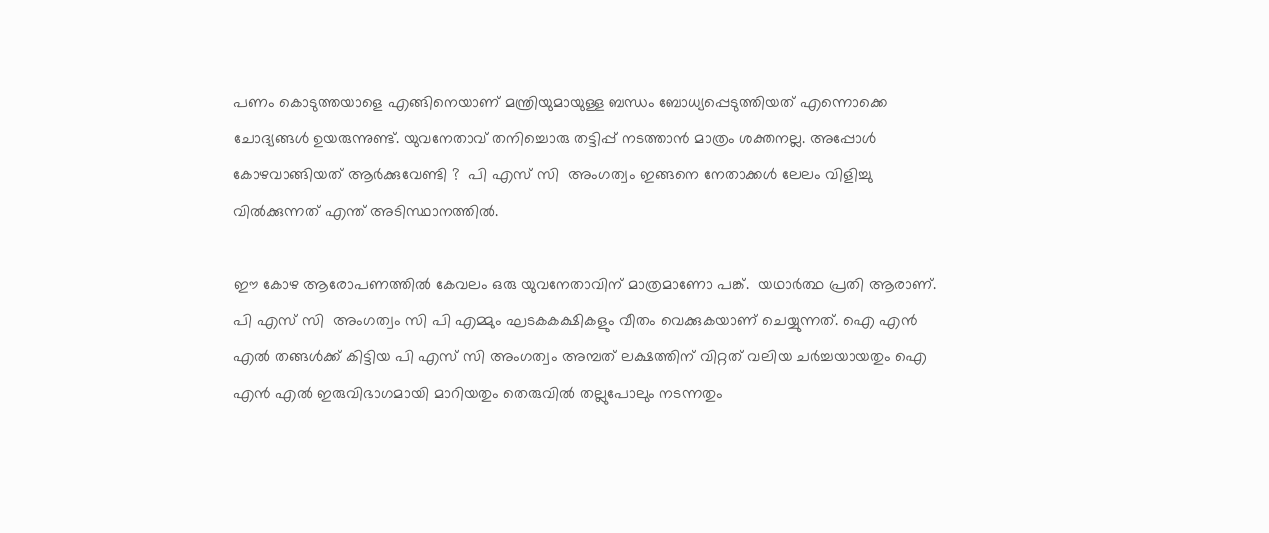പണം കൊടുത്തയാളെ എങ്ങിനെയാണ് മന്ത്രിയുമായുള്ള ബന്ധം ബോധ്യപ്പെടുത്തിയത് എന്നൊക്കെ ചോദ്യങ്ങള്‍ ഉയരുന്നുണ്ട്. യുവനേതാവ് തനിച്ചൊരു തട്ടിപ്പ് നടത്താന്‍ മാത്രം ശക്തനല്ല. അപ്പോള്‍ കോഴവാങ്ങിയത് ആര്‍ക്കുവേണ്ടി ?  പി എസ് സി  അംഗത്വം ഇങ്ങനെ നേതാക്കള്‍ ലേലം വിളിച്ചു വില്‍ക്കുന്നത് എന്ത് അടിസ്ഥാനത്തില്‍.

ഈ കോഴ ആരോപണത്തില്‍ കേവലം ഒരു യുവനേതാവിന് മാത്രമാണോ പങ്ക്.  യഥാര്‍ത്ഥ പ്രതി ആരാണ്. പി എസ് സി  അംഗത്വം സി പി എമ്മും ഘടകകക്ഷികളും വീതം വെക്കുകയാണ് ചെയ്യുന്നത്. ഐ എന്‍ എല്‍ തങ്ങള്‍ക്ക് കിട്ടിയ പി എസ് സി അംഗത്വം അമ്പത് ലക്ഷത്തിന് വിറ്റത് വലിയ ചര്‍ച്ചയായതും ഐ എന്‍ എല്‍ ഇരുവിഭാഗമായി മാറിയതും തെരുവില്‍ തല്ലുപോലും നടന്നതും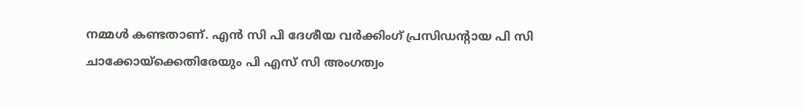നമ്മള്‍ കണ്ടതാണ്. എന്‍ സി പി ദേശീയ വര്‍ക്കിംഗ് പ്രസിഡന്റായ പി സി ചാക്കോയ്‌ക്കെതിരേയും പി എസ് സി അംഗത്വം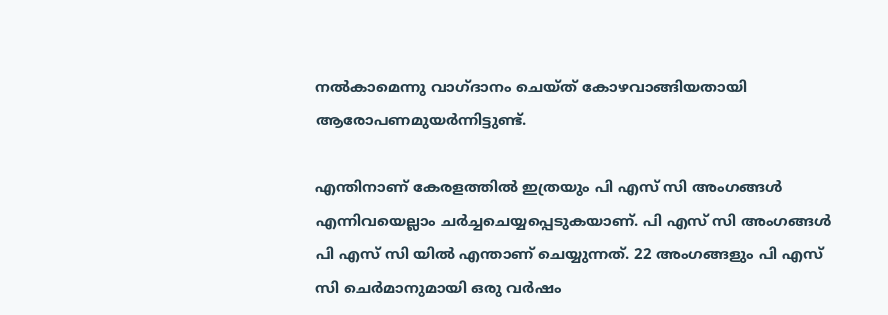നല്‍കാമെന്നു വാഗ്ദാനം ചെയ്ത് കോഴവാങ്ങിയതായി ആരോപണമുയര്‍ന്നിട്ടുണ്ട്.

എന്തിനാണ് കേരളത്തില്‍ ഇത്രയും പി എസ് സി അംഗങ്ങള്‍ എന്നിവയെല്ലാം ചര്‍ച്ചചെയ്യപ്പെടുകയാണ്. പി എസ് സി അംഗങ്ങള്‍ പി എസ് സി യില്‍ എന്താണ് ചെയ്യുന്നത്. 22 അംഗങ്ങളും പി എസ് സി ചെര്‍മാനുമായി ഒരു വര്‍ഷം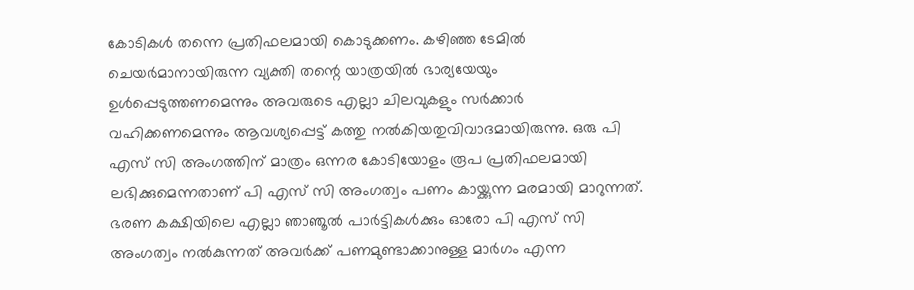കോടികള്‍ തന്നെ പ്രതിഫലമായി കൊടുക്കണം. കഴിഞ്ഞ ടേമില്‍ ചെയര്‍മാനായിരുന്ന വ്യക്തി തന്റെ യാത്രയില്‍ ഭാര്യയേയും ഉള്‍പ്പെടുത്തണമെന്നും അവരുടെ എല്ലാ ചിലവുകളും സര്‍ക്കാര്‍ വഹിക്കണമെന്നും ആവശ്യപ്പെട്ട് കത്തു നല്‍കിയതുവിവാദമായിരുന്നു. ഒരു പി എസ് സി അംഗത്തിന് മാത്രം ഒന്നര കോടിയോളം രൂപ പ്രതിഫലമായി ലഭിക്കുമെന്നതാണ് പി എസ് സി അംഗത്വം പണം കായ്ക്കുന്ന മരമായി മാറുന്നത്. ഭരണ കക്ഷിയിലെ എല്ലാ ഞാഞൂല്‍ പാര്‍ട്ടികള്‍ക്കും ഓരോ പി എസ് സി അംഗത്വം നല്‍കുന്നത് അവര്‍ക്ക് പണമുണ്ടാക്കാനുള്ള മാര്‍ഗം എന്ന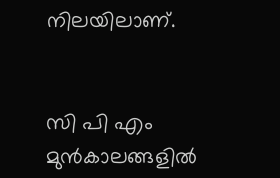നിലയിലാണ്.


സി പി എം മുന്‍കാലങ്ങളില്‍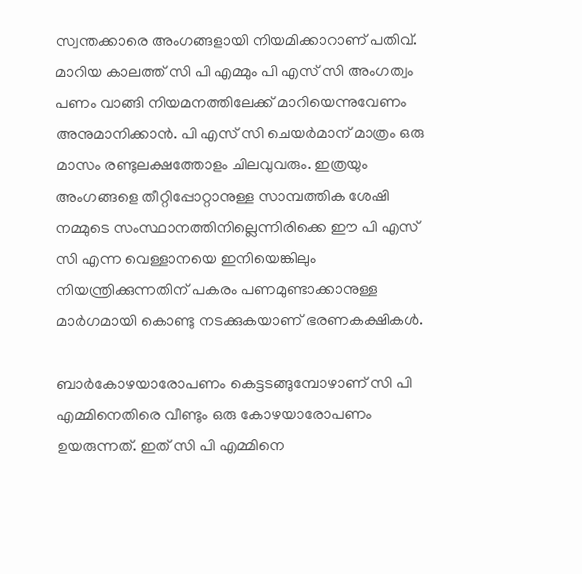സ്വന്തക്കാരെ അംഗങ്ങളായി നിയമിക്കാറാണ് പതിവ്. മാറിയ കാലത്ത് സി പി എമ്മും പി എസ് സി അംഗത്വം പണം വാങ്ങി നിയമനത്തിലേക്ക് മാറിയെന്നുവേണം അനുമാനിക്കാന്‍. പി എസ് സി ചെയര്‍മാന് മാത്രം ഒരു മാസം രണ്ടുലക്ഷത്തോളം ചിലവുവരും. ഇത്രയും അംഗങ്ങളെ തീറ്റിപ്പോറ്റാനുള്ള സാമ്പത്തിക ശേഷി നമ്മുടെ സംസ്ഥാനത്തിനില്ലെന്നിരിക്കെ ഈ പി എസ് സി എന്ന വെള്ളാനയെ ഇനിയെങ്കിലും നിയന്ത്രിക്കുന്നതിന് പകരം പണമുണ്ടാക്കാനുള്ള മാര്‍ഗമായി കൊണ്ടു നടക്കുകയാണ് ഭരണകക്ഷികള്‍.

ബാര്‍കോഴയാരോപണം കെട്ടടങ്ങുമ്പോഴാണ് സി പി എമ്മിനെതിരെ വീണ്ടും ഒരു കോഴയാരോപണം ഉയരുന്നത്. ഇത് സി പി എമ്മിനെ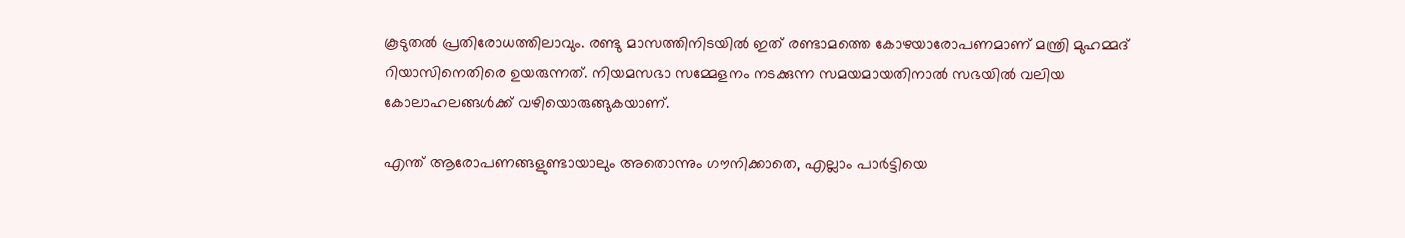കൂടുതല്‍ പ്രതിരോധത്തിലാവും. രണ്ടു മാസത്തിനിടയില്‍ ഇത് രണ്ടാമത്തെ കോഴയാരോപണമാണ് മന്ത്രി മുഹമ്മദ് റിയാസിനെതിരെ ഉയരുന്നത്. നിയമസഭാ സമ്മേളനം നടക്കുന്ന സമയമായതിനാല്‍ സഭയില്‍ വലിയ കോലാഹലങ്ങള്‍ക്ക് വഴിയൊരുങ്ങുകയാണ്.

എന്ത് ആരോപണങ്ങളുണ്ടായാലും അതൊന്നും ഗൗനിക്കാതെ, എല്ലാം പാര്‍ട്ടിയെ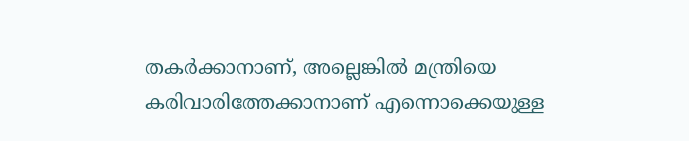തകര്‍ക്കാനാണ്, അല്ലെങ്കില്‍ മന്ത്രിയെ കരിവാരിത്തേക്കാനാണ് എന്നൊക്കെയുള്ള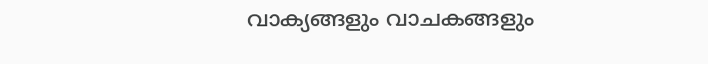വാക്യങ്ങളും വാചകങ്ങളും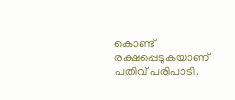കൊണ്ട് രക്ഷപ്പെടുകയാണ് പതിവ് പരിപാടി.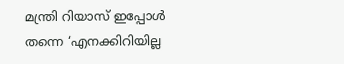മന്ത്രി റിയാസ് ഇപ്പോള്‍ തന്നെ ‘എനക്കിറിയില്ല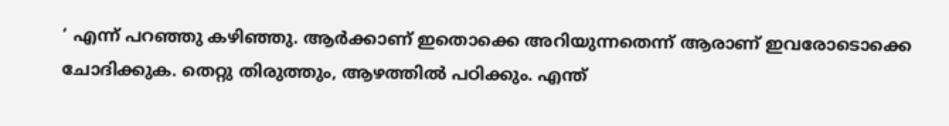‘ എന്ന് പറഞ്ഞു കഴിഞ്ഞു. ആര്‍ക്കാണ് ഇതൊക്കെ അറിയുന്നതെന്ന് ആരാണ് ഇവരോടൊക്കെ ചോദിക്കുക. തെറ്റു തിരുത്തും, ആഴത്തില്‍ പഠിക്കും. എന്ത്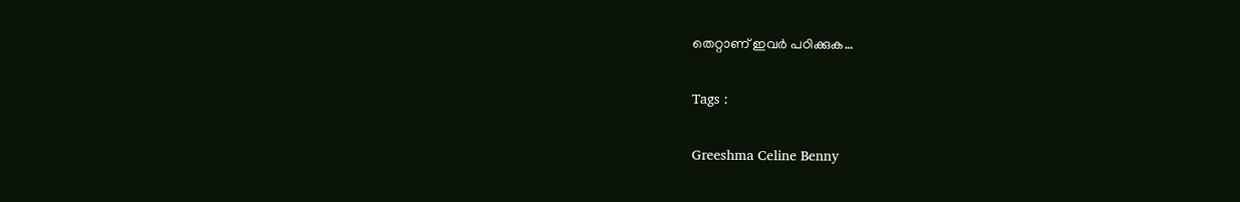തെറ്റാണ് ഇവര്‍ പഠിക്കുക…

Tags :

Greeshma Celine Benny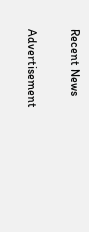Recent News

Advertisement